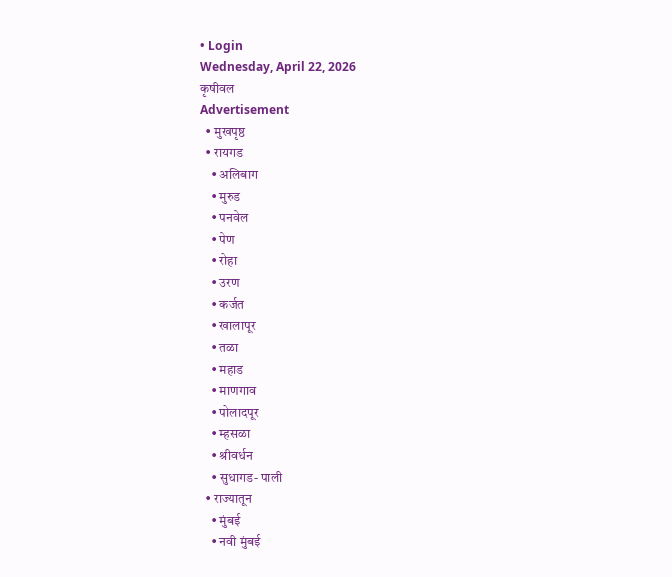• Login
Wednesday, April 22, 2026
कृषीवल
Advertisement
  • मुखपृष्ठ
  • रायगड
    • अलिबाग
    • मुरुड
    • पनवेल
    • पेण
    • रोहा
    • उरण
    • कर्जत
    • खालापूर
    • तळा
    • महाड
    • माणगाव
    • पोलादपूर
    • म्हसळा
    • श्रीवर्धन
    • सुधागड- पाली
  • राज्यातून
    • मुंबई
    • नवी मुंबई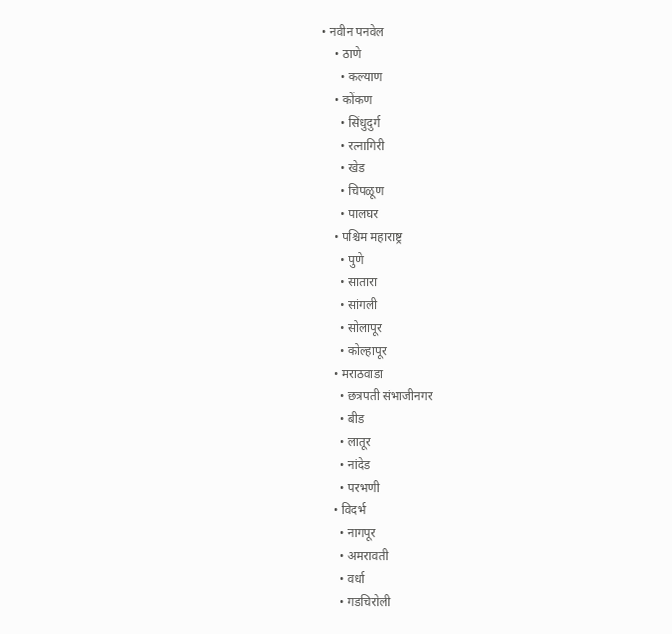• नवीन पनवेल
    • ठाणे
      • कल्याण
    • कोंकण
      • सिंधुदुर्ग
      • रत्नागिरी
      • खेड
      • चिपळूण
      • पालघर
    • पश्चिम महाराष्ट्र
      • पुणे
      • सातारा
      • सांगली
      • सोलापूर
      • कोल्हापूर
    • मराठवाडा
      • छत्रपती संभाजीनगर
      • बीड
      • लातूर
      • नांदेड
      • परभणी
    • विदर्भ
      • नागपूर
      • अमरावती
      • वर्धा
      • गडचिरोली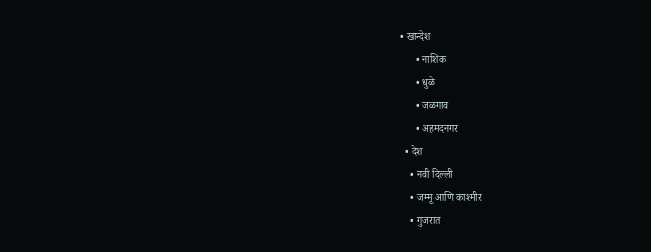• खान्देश
      • नाशिक
      • धुळे
      • जळगाव
      • अहमदनगर
  • देश
    • नवी दिल्ली
    • जम्मू आणि काश्मीर
    • गुजरात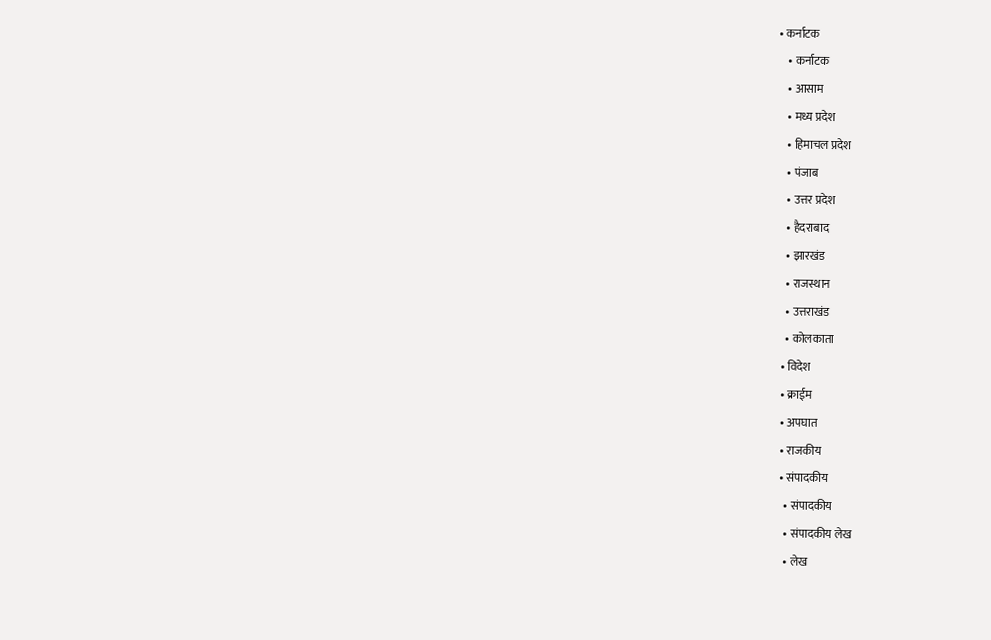• कर्नाटक
    • कर्नाटक
    • आसाम
    • मध्य प्रदेश
    • हिमाचल प्रदेश
    • पंजाब
    • उत्तर प्रदेश
    • हैदराबाद
    • झारखंड
    • राजस्थान
    • उत्तराखंड
    • कोलकाता
  • विदेश
  • क्राईम
  • अपघात
  • राजकीय
  • संपादकीय
    • संपादकीय
    • संपादकीय लेख
    • लेख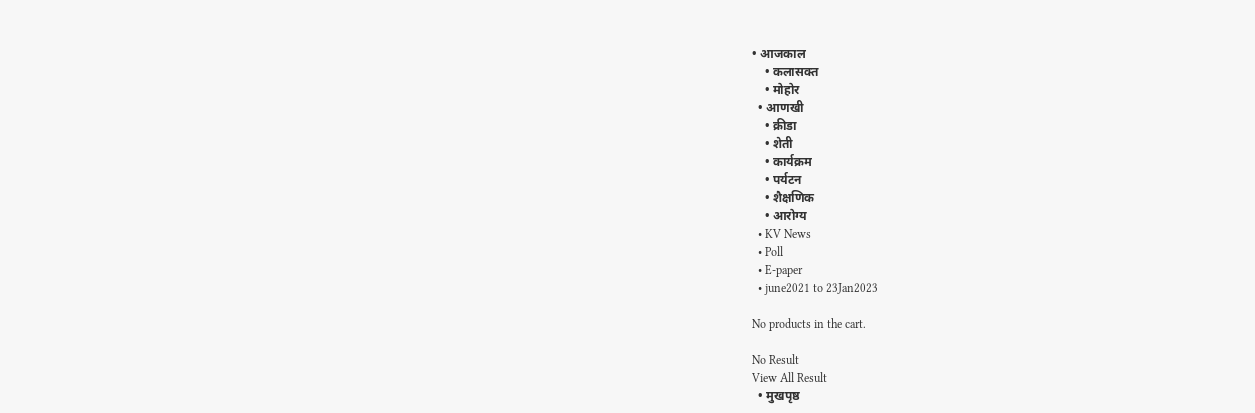• आजकाल
    • कलासक्त
    • मोहोर
  • आणखी
    • क्रीडा
    • शेती
    • कार्यक्रम
    • पर्यटन
    • शैक्षणिक
    • आरोग्य
  • KV News
  • Poll
  • E-paper
  • june2021 to 23Jan2023

No products in the cart.

No Result
View All Result
  • मुखपृष्ठ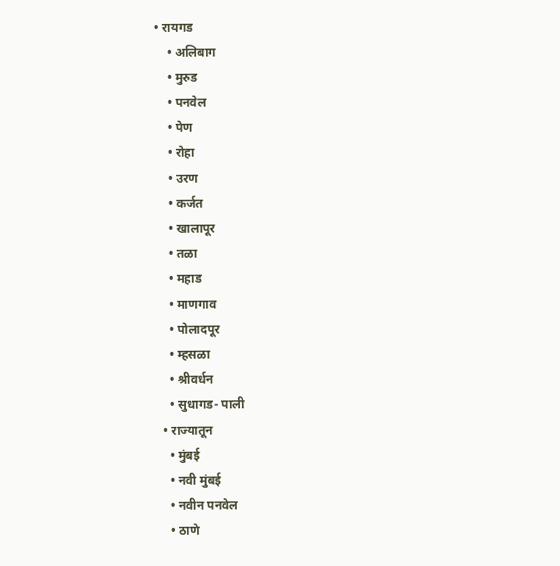• रायगड
    • अलिबाग
    • मुरुड
    • पनवेल
    • पेण
    • रोहा
    • उरण
    • कर्जत
    • खालापूर
    • तळा
    • महाड
    • माणगाव
    • पोलादपूर
    • म्हसळा
    • श्रीवर्धन
    • सुधागड- पाली
  • राज्यातून
    • मुंबई
    • नवी मुंबई
    • नवीन पनवेल
    • ठाणे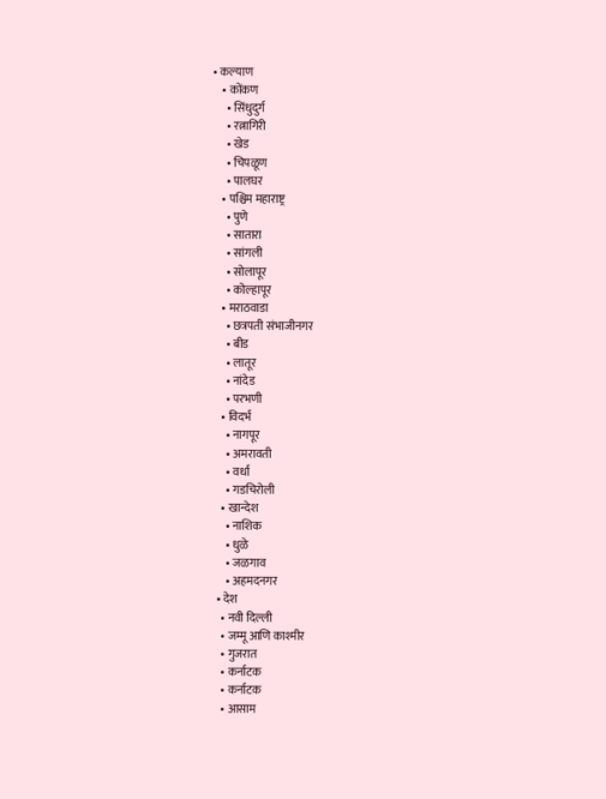• कल्याण
    • कोंकण
      • सिंधुदुर्ग
      • रत्नागिरी
      • खेड
      • चिपळूण
      • पालघर
    • पश्चिम महाराष्ट्र
      • पुणे
      • सातारा
      • सांगली
      • सोलापूर
      • कोल्हापूर
    • मराठवाडा
      • छत्रपती संभाजीनगर
      • बीड
      • लातूर
      • नांदेड
      • परभणी
    • विदर्भ
      • नागपूर
      • अमरावती
      • वर्धा
      • गडचिरोली
    • खान्देश
      • नाशिक
      • धुळे
      • जळगाव
      • अहमदनगर
  • देश
    • नवी दिल्ली
    • जम्मू आणि काश्मीर
    • गुजरात
    • कर्नाटक
    • कर्नाटक
    • आसाम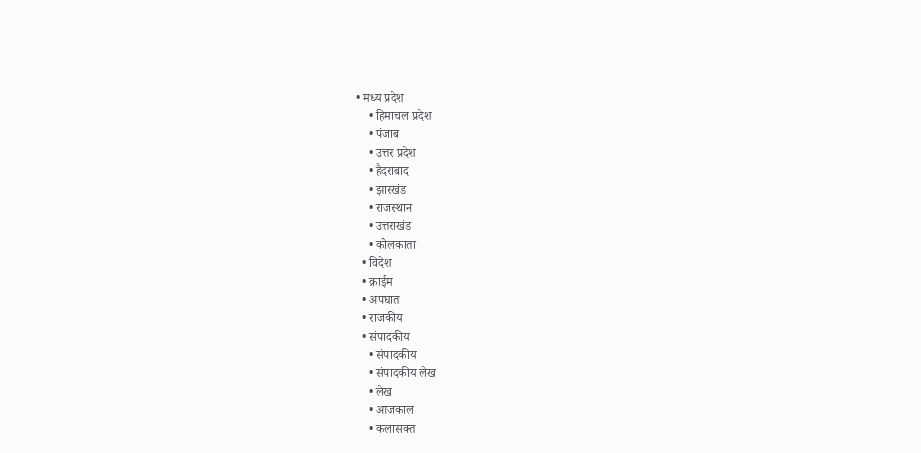• मध्य प्रदेश
    • हिमाचल प्रदेश
    • पंजाब
    • उत्तर प्रदेश
    • हैदराबाद
    • झारखंड
    • राजस्थान
    • उत्तराखंड
    • कोलकाता
  • विदेश
  • क्राईम
  • अपघात
  • राजकीय
  • संपादकीय
    • संपादकीय
    • संपादकीय लेख
    • लेख
    • आजकाल
    • कलासक्त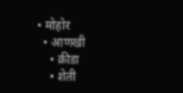• मोहोर
  • आणखी
    • क्रीडा
    • शेती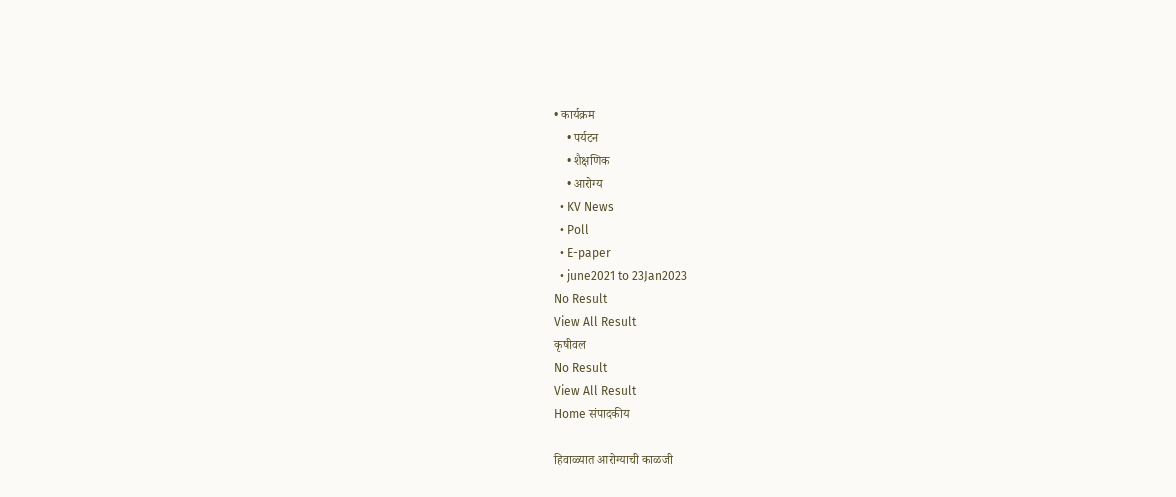• कार्यक्रम
    • पर्यटन
    • शैक्षणिक
    • आरोग्य
  • KV News
  • Poll
  • E-paper
  • june2021 to 23Jan2023
No Result
View All Result
कृषीवल
No Result
View All Result
Home संपादकीय

हिवाळ्यात आरोग्याची काळजी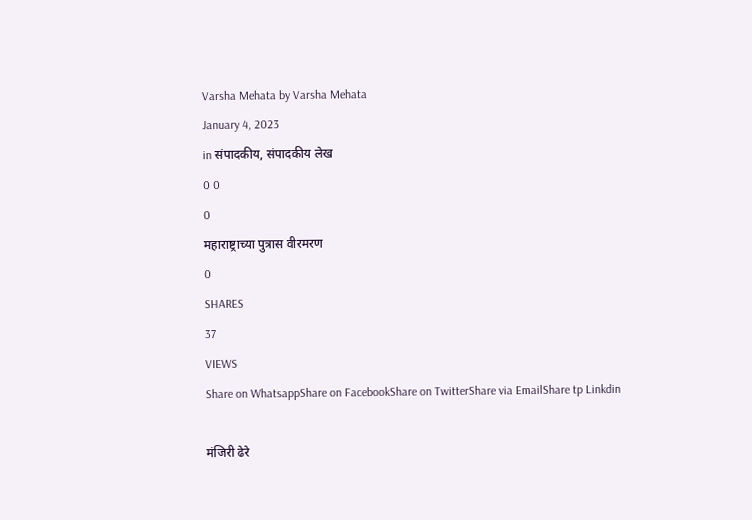Varsha Mehata by Varsha Mehata
January 4, 2023
in संपादकीय, संपादकीय लेख
0 0
0
महाराष्ट्राच्या पुत्रास वीरमरण
0
SHARES
37
VIEWS
Share on WhatsappShare on FacebookShare on TwitterShare via EmailShare tp Linkdin

मंजिरी ढेरे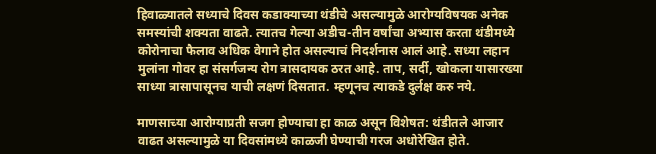हिवाळ्यातले सध्याचे दिवस कडाक्याच्या थंडीचे असल्यामुळे आरोग्यविषयक अनेक समस्यांची शक्यता वाढते. त्यातच गेल्या अडीच-तीन वर्षांचा अभ्यास करता थंडीमध्ये कोरोनाचा फैलाव अधिक वेगाने होत असल्याचं निदर्शनास आलं आहे. सध्या लहान मुलांना गोवर हा संसर्गजन्य रोग त्रासदायक ठरत आहे. ताप, सर्दी, खोकला यासारख्या साध्या त्रासापासूनच याची लक्षणं दिसतात. म्हणूनच त्याकडे दुर्लक्ष करु नये.

माणसाच्या आरोग्याप्रती सजग होण्याचा हा काळ असून विशेषत: थंडीतले आजार वाढत असल्यामुळे या दिवसांमध्ये काळजी घेण्याची गरज अधोरेखित होते.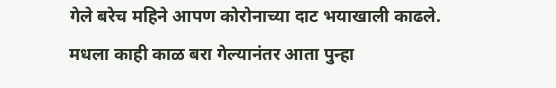गेले बरेच महिने आपण कोरोनाच्या दाट भयाखाली काढले. मधला काही काळ बरा गेल्यानंतर आता पुन्हा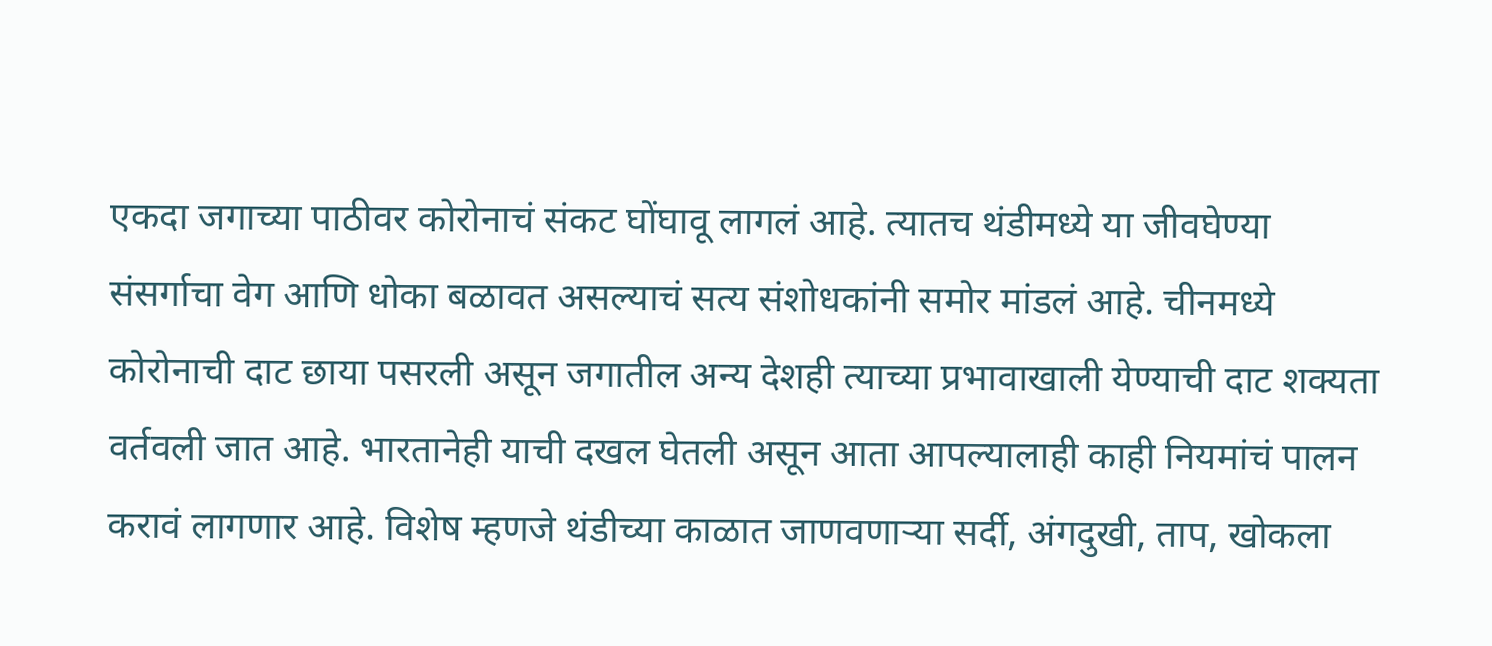एकदा जगाच्या पाठीवर कोरोनाचं संकट घोंघावू लागलं आहे. त्यातच थंडीमध्ये या जीवघेण्या संसर्गाचा वेग आणि धोका बळावत असल्याचं सत्य संशोधकांनी समोर मांडलं आहे. चीनमध्ये कोरोनाची दाट छाया पसरली असून जगातील अन्य देशही त्याच्या प्रभावाखाली येण्याची दाट शक्यता वर्तवली जात आहे. भारतानेही याची दखल घेतली असून आता आपल्यालाही काही नियमांचं पालन करावं लागणार आहे. विशेष म्हणजे थंडीच्या काळात जाणवणार्‍या सर्दी, अंगदुखी, ताप, खोकला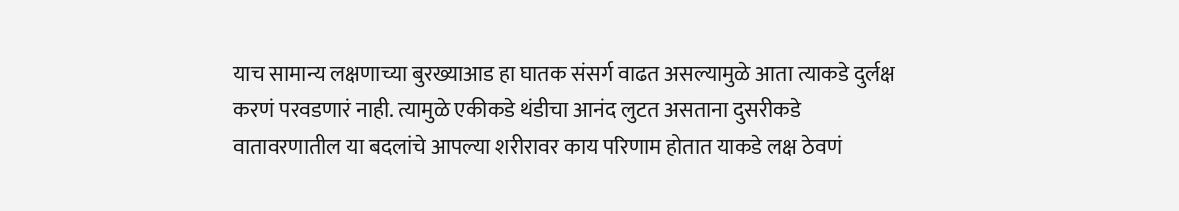याच सामान्य लक्षणाच्या बुरख्याआड हा घातक संसर्ग वाढत असल्यामुळे आता त्याकडे दुर्लक्ष करणं परवडणारं नाही. त्यामुळे एकीकडे थंडीचा आनंद लुटत असताना दुसरीकडे वातावरणातील या बदलांचे आपल्या शरीरावर काय परिणाम होतात याकडे लक्ष ठेवणं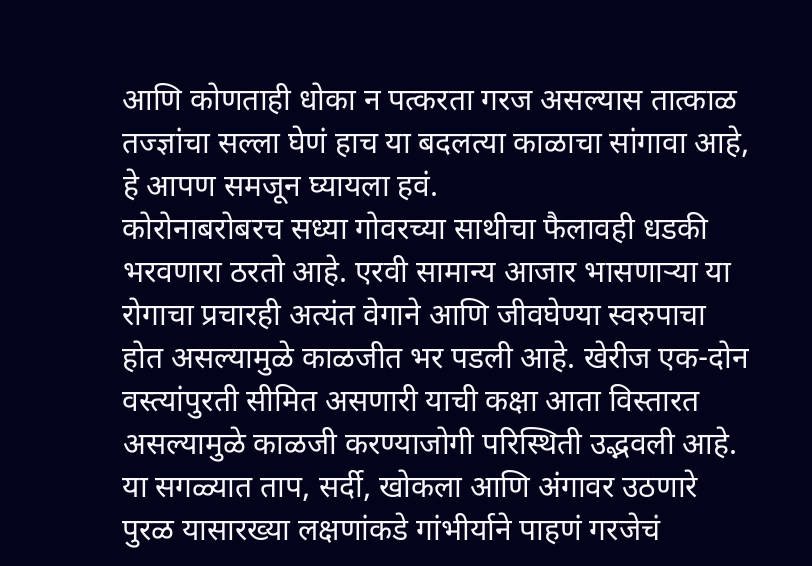आणि कोणताही धोका न पत्करता गरज असल्यास तात्काळ तज्ज्ञांचा सल्ला घेणं हाच या बदलत्या काळाचा सांगावा आहे, हे आपण समजून घ्यायला हवं.
कोरोनाबरोबरच सध्या गोवरच्या साथीचा फैलावही धडकी भरवणारा ठरतो आहे. एरवी सामान्य आजार भासणार्‍या या रोगाचा प्रचारही अत्यंत वेगाने आणि जीवघेण्या स्वरुपाचा होत असल्यामुळे काळजीत भर पडली आहे. खेरीज एक-दोन वस्त्यांपुरती सीमित असणारी याची कक्षा आता विस्तारत असल्यामुळे काळजी करण्याजोगी परिस्थिती उद्भवली आहे. या सगळ्यात ताप, सर्दी, खोकला आणि अंगावर उठणारे पुरळ यासारख्या लक्षणांकडे गांभीर्याने पाहणं गरजेचं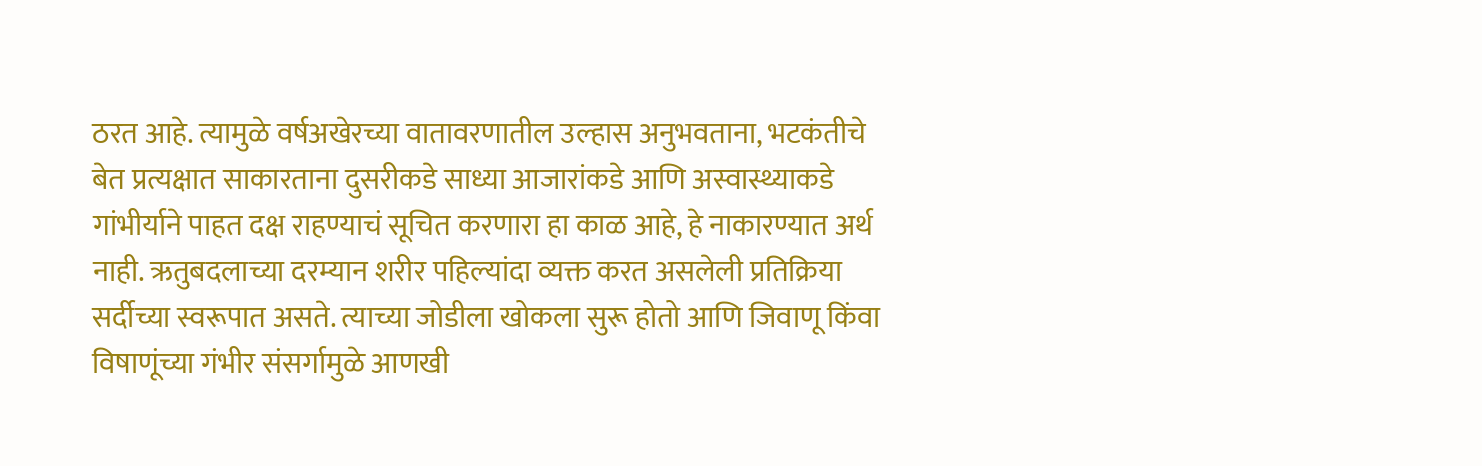ठरत आहे. त्यामुळे वर्षअखेरच्या वातावरणातील उल्हास अनुभवताना, भटकंतीचे बेत प्रत्यक्षात साकारताना दुसरीकडे साध्या आजारांकडे आणि अस्वास्थ्याकडे गांभीर्याने पाहत दक्ष राहण्याचं सूचित करणारा हा काळ आहे, हे नाकारण्यात अर्थ नाही. ऋतुबदलाच्या दरम्यान शरीर पहिल्यांदा व्यक्त करत असलेली प्रतिक्रिया सर्दीच्या स्वरूपात असते. त्याच्या जोडीला खोकला सुरू होतो आणि जिवाणू किंवा विषाणूंच्या गंभीर संसर्गामुळे आणखी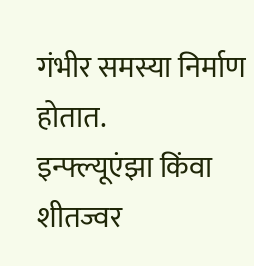गंभीर समस्या निर्माण होतात.
इन्फ्ल्यूएंझा किंवा शीतज्वर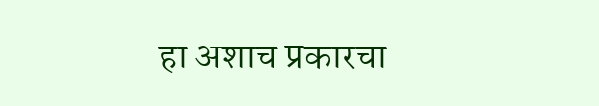हा अशाच प्रकारचा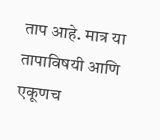ताप आहे. मात्र या तापाविषयी आणि एकूणच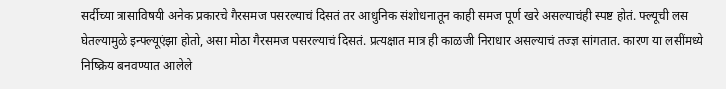सर्दीच्या त्रासाविषयी अनेक प्रकारचे गैरसमज पसरल्याचं दिसतं तर आधुनिक संशोधनातून काही समज पूर्ण खरे असल्याचंही स्पष्ट होतं. फ्ल्यूची लस घेतल्यामुळे इन्फ्ल्यूएंझा होतो, असा मोठा गैरसमज पसरल्याचं दिसतं. प्रत्यक्षात मात्र ही काळजी निराधार असल्याचं तज्ज्ञ सांगतात. कारण या लसींमध्ये निष्क्रिय बनवण्यात आलेले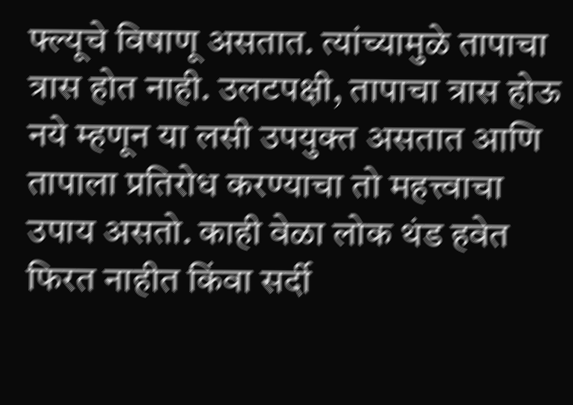फ्ल्यूचे विषाणू असतात. त्यांच्यामुळे तापाचा त्रास होत नाही. उलटपक्षी, तापाचा त्रास होऊ नये म्हणून या लसी उपयुक्त असतात आणि तापाला प्रतिरोध करण्याचा तो महत्त्वाचा उपाय असतो. काही वेळा लोक थंड हवेत फिरत नाहीत किंवा सर्दी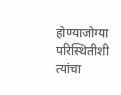होण्याजोग्या परिस्थितीशी त्यांचा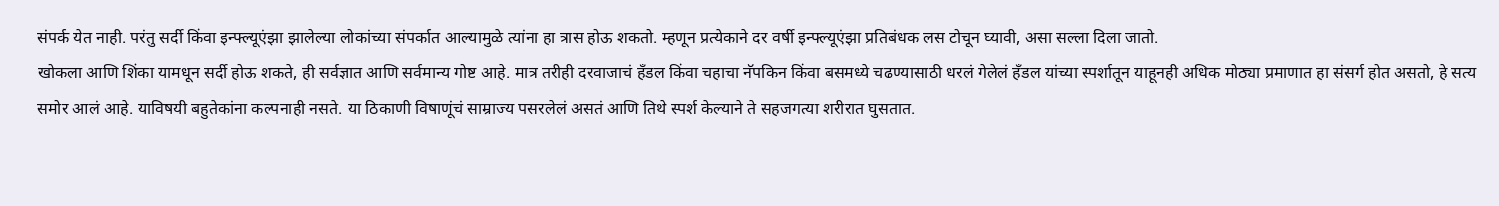संपर्क येत नाही. परंतु सर्दी किंवा इन्फ्ल्यूएंझा झालेल्या लोकांच्या संपर्कात आल्यामुळे त्यांना हा त्रास होऊ शकतो. म्हणून प्रत्येकाने दर वर्षी इन्फ्ल्यूएंझा प्रतिबंधक लस टोचून घ्यावी, असा सल्ला दिला जातो.
खोकला आणि शिंका यामधून सर्दी होऊ शकते, ही सर्वज्ञात आणि सर्वमान्य गोष्ट आहे. मात्र तरीही दरवाजाचं हँडल किंवा चहाचा नॅपकिन किंवा बसमध्ये चढण्यासाठी धरलं गेलेलं हँडल यांच्या स्पर्शातून याहूनही अधिक मोठ्या प्रमाणात हा संसर्ग होत असतो, हे सत्य समोर आलं आहे. याविषयी बहुतेकांना कल्पनाही नसते. या ठिकाणी विषाणूंचं साम्राज्य पसरलेलं असतं आणि तिथे स्पर्श केल्याने ते सहजगत्या शरीरात घुसतात.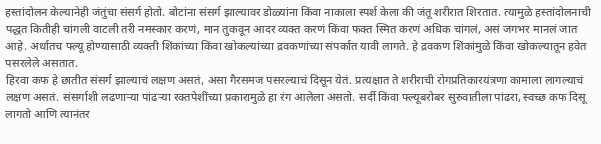हस्तांदोलन केल्यानेही जंतुंचा संसर्ग होतो. बोटांना संसर्ग झाल्यावर डोळ्यांना किंवा नाकाला स्पर्श केला की जंतू शरीरात शिरतात. त्यामुळे हस्तांदोलनाची पद्धत कितीही चांगली वाटली तरी नमस्कार करणं, मान तुकवून आदर व्यक्त करणं किंवा फक्त स्मित करणं अधिक चांगलं, असं जगभर मानलं जात आहे. अर्थातच फ्ल्यू होण्यासाठी व्यक्ती शिंकांच्या किंवा खोकल्यांच्या द्रवकणांच्या संपर्कात यावी लागते. हे द्रवकण शिंकांमुळे किंवा खोकल्यातून हवेत पसरलेले असतात.
हिरवा कफ हे छातीत संसर्ग झाल्याचं लक्षण असतं, असा गैरसमज पसरल्याचं दिसून येतं. प्रत्यक्षात ते शरीराची रोगप्रतिकारयंत्रणा कामाला लागल्याचं लक्षण असतं. संसर्गाशी लढणार्‍या पांढर्‍या रक्तपेशींच्या प्रकारामुळे हा रंग आलेला असतो. सर्दी किंवा फ्ल्यूबरोबर सुरुवातीला पांढरा, स्वच्छ कफ दिसू लागतो आणि त्यानंतर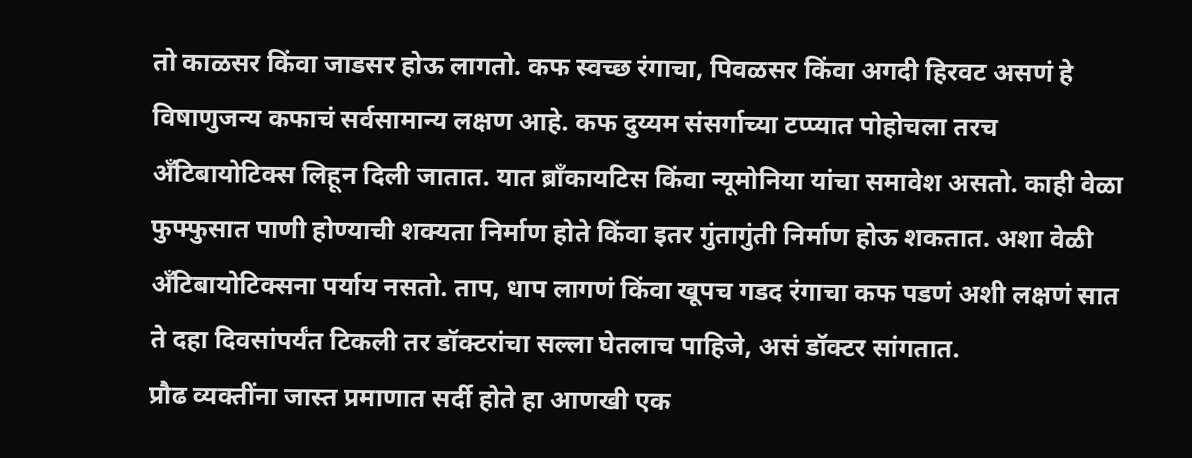तो काळसर किंवा जाडसर होऊ लागतो. कफ स्वच्छ रंगाचा, पिवळसर किंवा अगदी हिरवट असणं हे विषाणुजन्य कफाचं सर्वसामान्य लक्षण आहे. कफ दुय्यम संसर्गाच्या टप्प्यात पोहोचला तरच अँटिबायोटिक्स लिहून दिली जातात. यात ब्राँकायटिस किंवा न्यूमोनिया यांचा समावेश असतो. काही वेळा फुफ्फुसात पाणी होण्याची शक्यता निर्माण होते किंवा इतर गुंतागुंती निर्माण होऊ शकतात. अशा वेळी अँटिबायोटिक्सना पर्याय नसतो. ताप, धाप लागणं किंवा खूपच गडद रंगाचा कफ पडणं अशी लक्षणं सात ते दहा दिवसांपर्यंत टिकली तर डॉक्टरांचा सल्ला घेतलाच पाहिजे, असं डॉक्टर सांगतात.
प्रौढ व्यक्तींना जास्त प्रमाणात सर्दी होते हा आणखी एक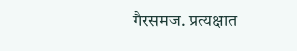गैरसमज. प्रत्यक्षात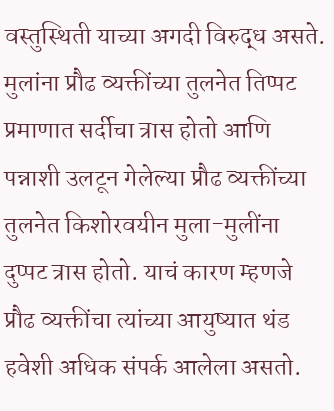वस्तुस्थिती याच्या अगदी विरुद्ध असते. मुलांना प्रौढ व्यक्तींच्या तुलनेत तिप्पट प्रमाणात सर्दीचा त्रास होतो आणि पन्नाशी उलटून गेलेल्या प्रौढ व्यक्तींच्या तुलनेत किशोरवयीन मुला-मुलींना दुप्पट त्रास होतो. याचं कारण म्हणजे प्रौढ व्यक्तींचा त्यांच्या आयुष्यात थंड हवेशी अधिक संपर्क आलेला असतो.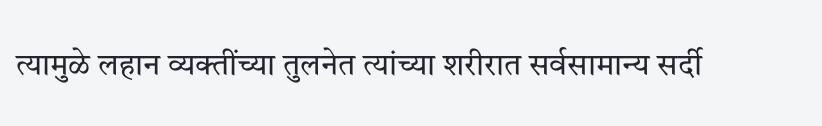त्यामुळे लहान व्यक्तींच्या तुलनेत त्यांच्या शरीरात सर्वसामान्य सर्दी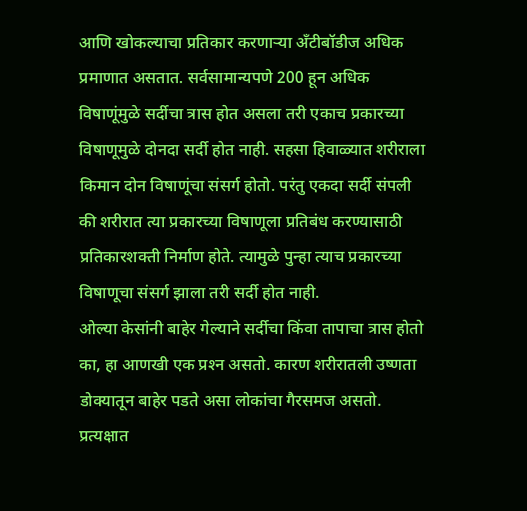आणि खोकल्याचा प्रतिकार करणार्‍या अँटीबॉडीज अधिक प्रमाणात असतात. सर्वसामान्यपणे 200 हून अधिक विषाणूंमुळे सर्दीचा त्रास होत असला तरी एकाच प्रकारच्या विषाणूमुळे दोनदा सर्दी होत नाही. सहसा हिवाळ्यात शरीराला किमान दोन विषाणूंचा संसर्ग होतो. परंतु एकदा सर्दी संपली की शरीरात त्या प्रकारच्या विषाणूला प्रतिबंध करण्यासाठी प्रतिकारशक्ती निर्माण होते. त्यामुळे पुन्हा त्याच प्रकारच्या विषाणूचा संसर्ग झाला तरी सर्दी होत नाही.
ओल्या केसांनी बाहेर गेल्याने सर्दीचा किंवा तापाचा त्रास होतो का, हा आणखी एक प्रश्‍न असतो. कारण शरीरातली उष्णता डोक्यातून बाहेर पडते असा लोकांचा गैरसमज असतो. प्रत्यक्षात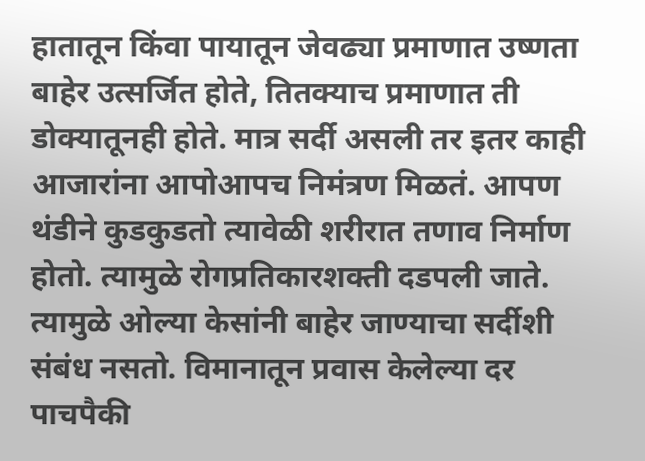हातातून किंवा पायातून जेवढ्या प्रमाणात उष्णता बाहेर उत्सर्जित होते, तितक्याच प्रमाणात ती डोक्यातूनही होते. मात्र सर्दी असली तर इतर काही आजारांना आपोआपच निमंत्रण मिळतं. आपण थंडीने कुडकुडतो त्यावेळी शरीरात तणाव निर्माण होतो. त्यामुळे रोगप्रतिकारशक्ती दडपली जाते. त्यामुळे ओल्या केसांनी बाहेर जाण्याचा सर्दीशी संबंध नसतो. विमानातून प्रवास केलेल्या दर पाचपैकी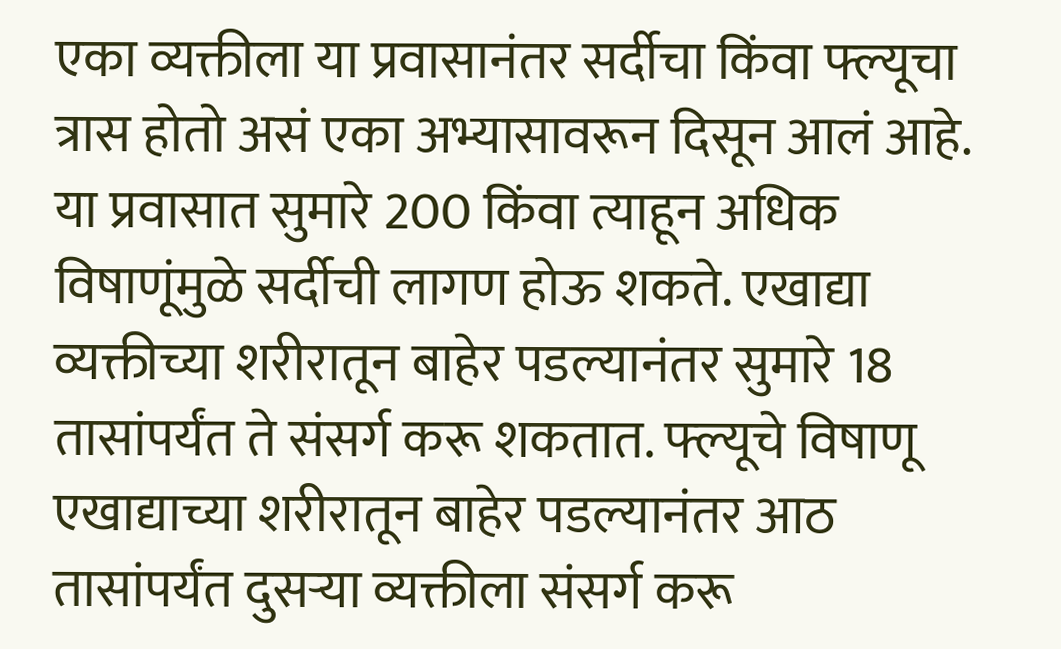एका व्यक्तीला या प्रवासानंतर सर्दीचा किंवा फ्ल्यूचा त्रास होतो असं एका अभ्यासावरून दिसून आलं आहे. या प्रवासात सुमारे 200 किंवा त्याहून अधिक विषाणूंमुळे सर्दीची लागण होऊ शकते. एखाद्या व्यक्तीच्या शरीरातून बाहेर पडल्यानंतर सुमारे 18 तासांपर्यंत ते संसर्ग करू शकतात. फ्ल्यूचे विषाणू एखाद्याच्या शरीरातून बाहेर पडल्यानंतर आठ तासांपर्यंत दुसर्‍या व्यक्तीला संसर्ग करू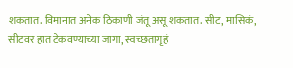शकतात. विमानात अनेक ठिकाणी जंतू असू शकतात. सीट, मासिकं, सीटवर हात टेकवण्याच्या जागा, स्वच्छतागृहं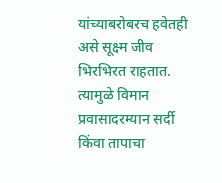यांच्याबरोबरच हवेतही असे सूक्ष्म जीव भिरभिरत राहतात. त्यामुळे विमान प्रवासादरम्यान सर्दी किंवा तापाचा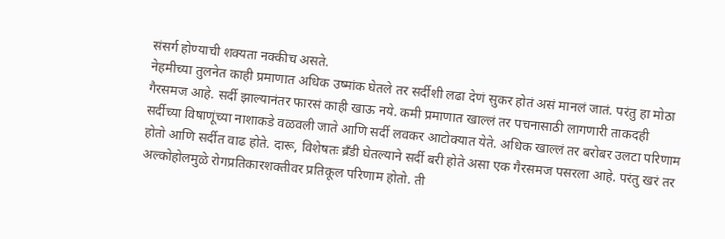संसर्ग होण्याची शक्यता नक्कीच असते.
नेहमीच्या तुलनेत काही प्रमाणात अधिक उष्मांक घेतले तर सर्दीशी लढा देणं सुकर होतं असं मानलं जातं. परंतु हा मोठा गैरसमज आहे. सर्दी झाल्यानंतर फारसं काही खाऊ नये. कमी प्रमाणात खाल्लं तर पचनासाठी लागणारी ताकदही सर्दीच्या विषाणूंच्या नाशाकडे वळवली जाते आणि सर्दी लवकर आटोक्यात येते. अधिक खाल्लं तर बरोबर उलटा परिणाम होतो आणि सर्दीत वाढ होते. दारू, विशेषतः ब्रँडी घेतल्याने सर्दी बरी होते असा एक गैरसमज पसरला आहे. परंतु खरं तर अल्कोहोलमुळे रोगप्रतिकारशक्तीवर प्रतिकूल परिणाम होतो. ती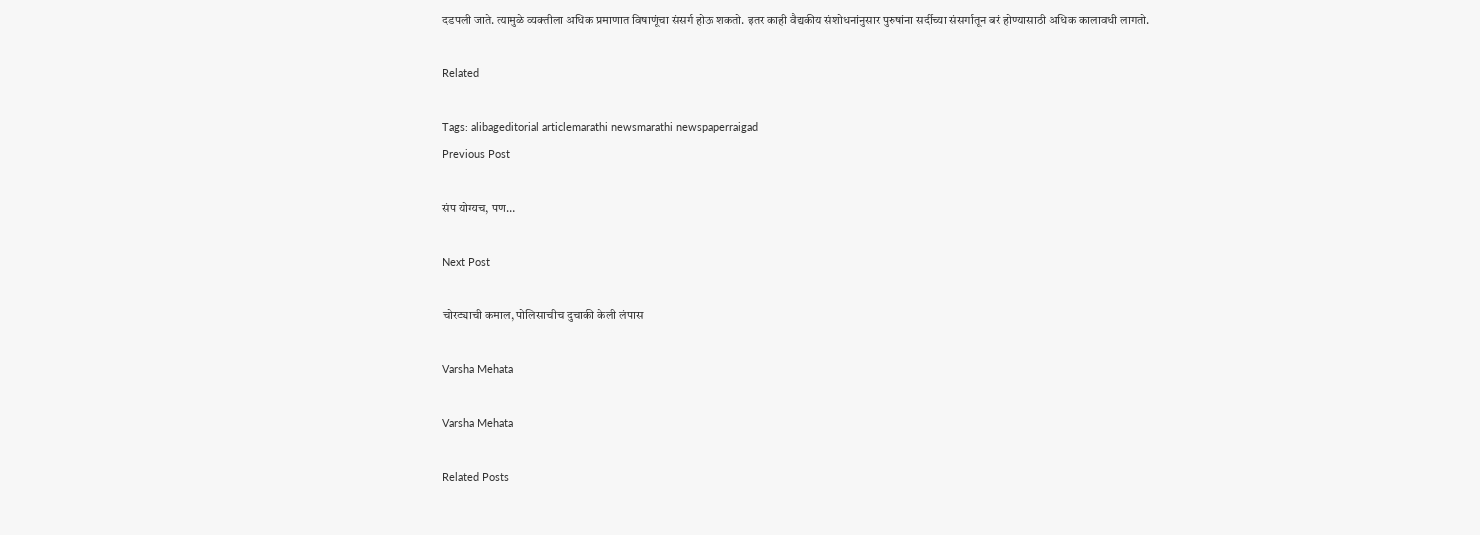दडपली जाते. त्यामुळे व्यक्तीला अधिक प्रमाणात विषाणूंचा संसर्ग होऊ शकतो. इतर काही वैद्यकीय संशोधनांनुसार पुरुषांना सर्दीच्या संसर्गातून बरं होण्यासाठी अधिक कालावधी लागतो.

Related

Tags: alibageditorial articlemarathi newsmarathi newspaperraigad
Previous Post

संप योग्यच, पण…

Next Post

चोरट्याची कमाल, पोलिसाचीच दुचाकी केली लंपास

Varsha Mehata

Varsha Mehata

Related Posts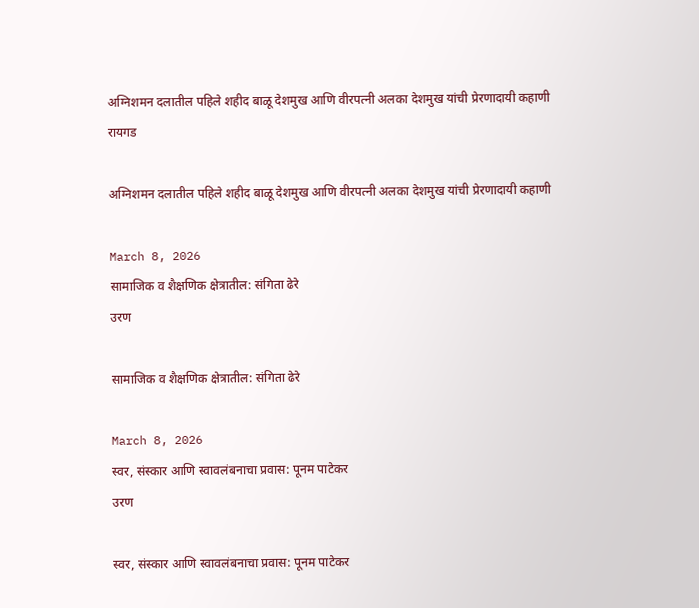अग्निशमन दलातील पहिले शहीद बाळू देशमुख आणि वीरपत्नी अलका देशमुख यांची प्रेरणादायी कहाणी
रायगड

अग्निशमन दलातील पहिले शहीद बाळू देशमुख आणि वीरपत्नी अलका देशमुख यांची प्रेरणादायी कहाणी

March 8, 2026
सामाजिक व शैक्षणिक क्षेत्रातील: संगिता ढेरे
उरण

सामाजिक व शैक्षणिक क्षेत्रातील: संगिता ढेरे

March 8, 2026
स्वर, संस्कार आणि स्वावलंबनाचा प्रवास: पूनम पाटेकर
उरण

स्वर, संस्कार आणि स्वावलंबनाचा प्रवास: पूनम पाटेकर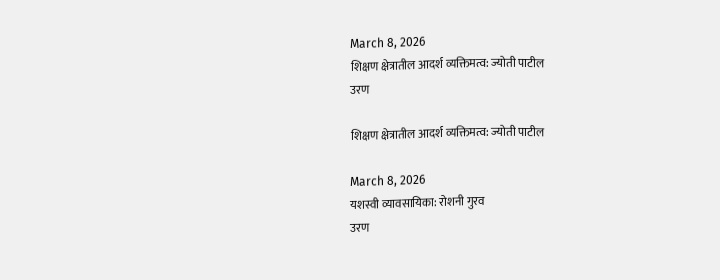March 8, 2026
शिक्षण क्षेत्रातील आदर्श व्यक्तिमत्व: ज्योती पाटील
उरण

शिक्षण क्षेत्रातील आदर्श व्यक्तिमत्व: ज्योती पाटील

March 8, 2026
यशस्वी व्यावसायिका: रोशनी गुरव
उरण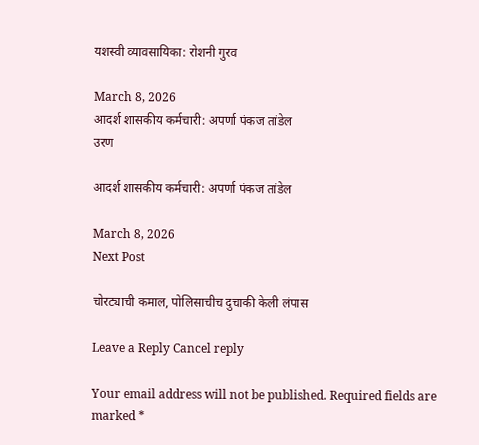यशस्वी व्यावसायिका: रोशनी गुरव

March 8, 2026
आदर्श शासकीय कर्मचारी: अपर्णा पंकज तांडेल
उरण

आदर्श शासकीय कर्मचारी: अपर्णा पंकज तांडेल

March 8, 2026
Next Post

चोरट्याची कमाल, पोलिसाचीच दुचाकी केली लंपास

Leave a Reply Cancel reply

Your email address will not be published. Required fields are marked *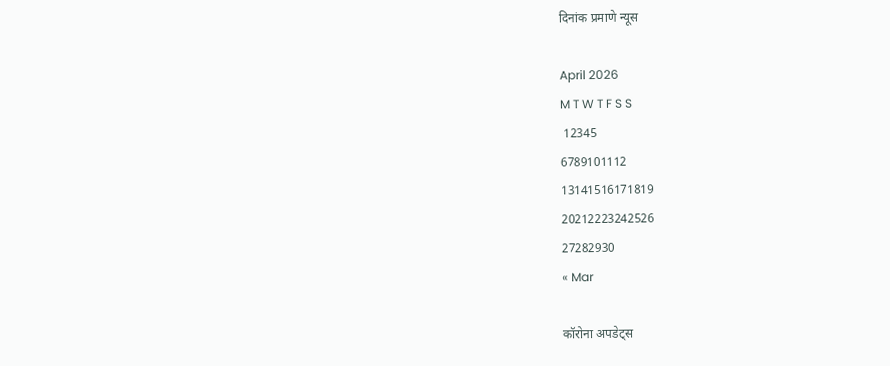दिनांक प्रमाणे न्यूस

April 2026
M T W T F S S
 12345
6789101112
13141516171819
20212223242526
27282930
« Mar

कॉरोना अपडेट्स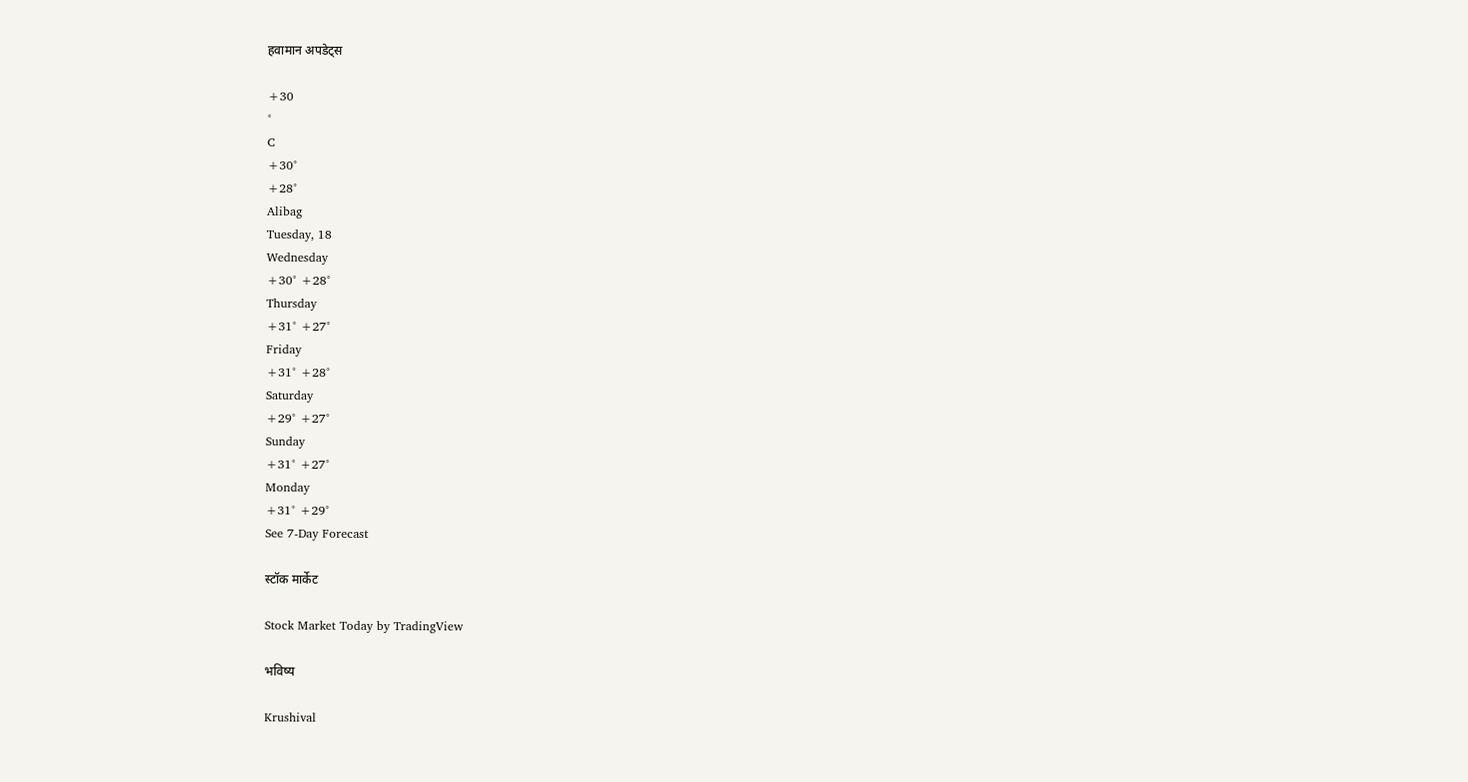हवामान अपडेट्स

+30
°
C
+30°
+28°
Alibag
Tuesday, 18
Wednesday
+30° +28°
Thursday
+31° +27°
Friday
+31° +28°
Saturday
+29° +27°
Sunday
+31° +27°
Monday
+31° +29°
See 7-Day Forecast

स्टॉक मार्केट

Stock Market Today by TradingView

भविष्य

Krushival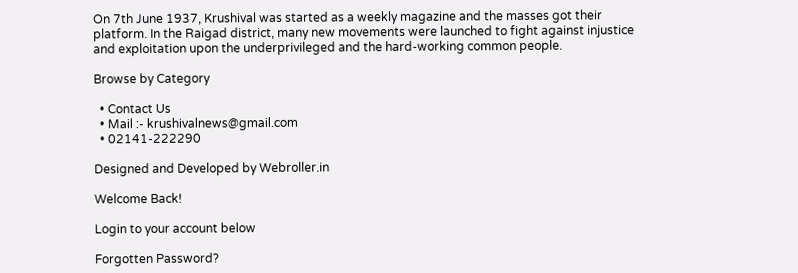On 7th June 1937, Krushival was started as a weekly magazine and the masses got their platform. In the Raigad district, many new movements were launched to fight against injustice and exploitation upon the underprivileged and the hard-working common people.

Browse by Category

  • Contact Us
  • Mail :- krushivalnews@gmail.com
  • 02141-222290

Designed and Developed by Webroller.in

Welcome Back!

Login to your account below

Forgotten Password?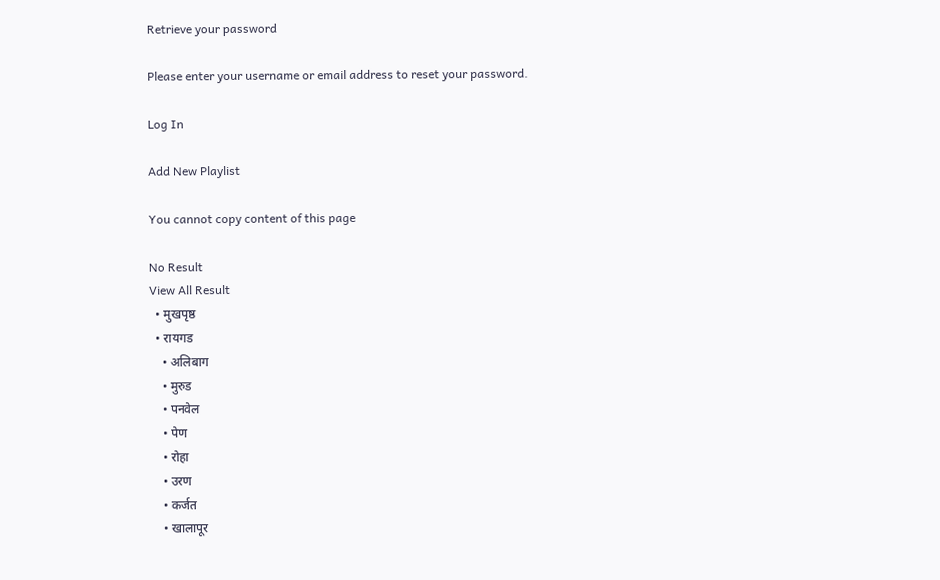Retrieve your password

Please enter your username or email address to reset your password.

Log In

Add New Playlist

You cannot copy content of this page

No Result
View All Result
  • मुखपृष्ठ
  • रायगड
    • अलिबाग
    • मुरुड
    • पनवेल
    • पेण
    • रोहा
    • उरण
    • कर्जत
    • खालापूर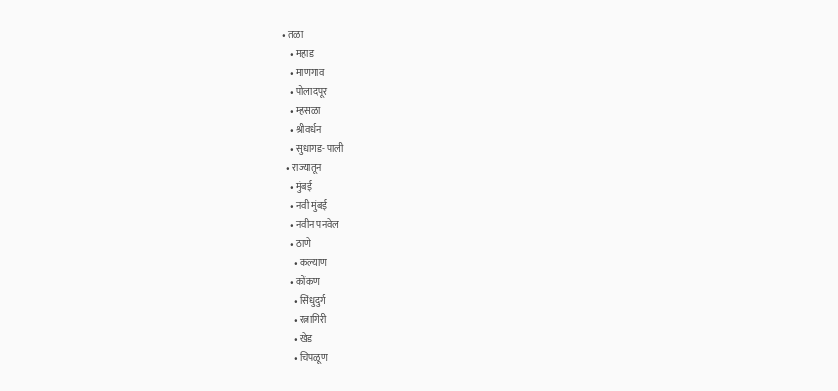• तळा
    • महाड
    • माणगाव
    • पोलादपूर
    • म्हसळा
    • श्रीवर्धन
    • सुधागड- पाली
  • राज्यातून
    • मुंबई
    • नवी मुंबई
    • नवीन पनवेल
    • ठाणे
      • कल्याण
    • कोंकण
      • सिंधुदुर्ग
      • रत्नागिरी
      • खेड
      • चिपळूण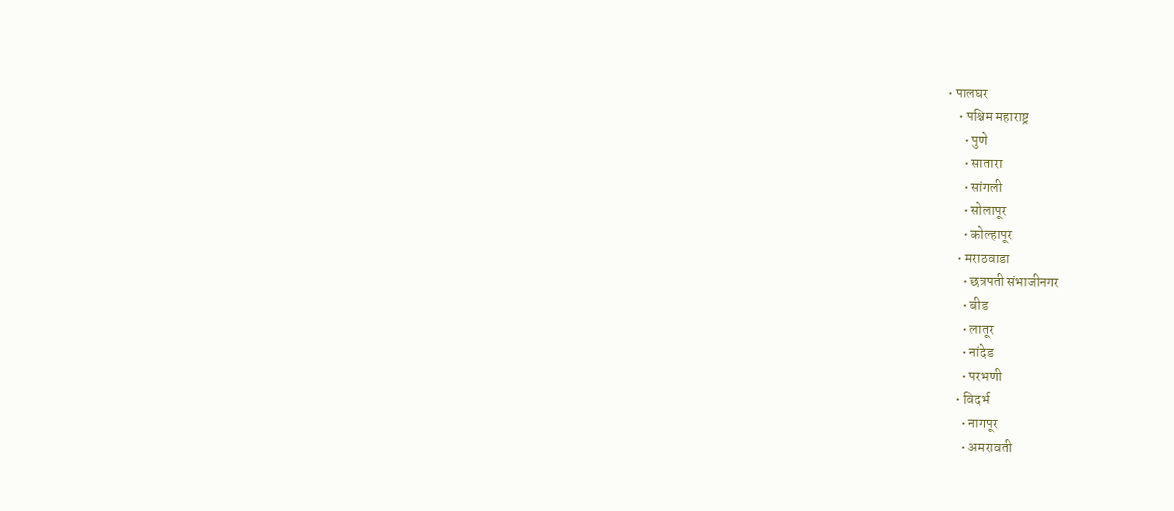• पालघर
    • पश्चिम महाराष्ट्र
      • पुणे
      • सातारा
      • सांगली
      • सोलापूर
      • कोल्हापूर
    • मराठवाडा
      • छत्रपती संभाजीनगर
      • बीड
      • लातूर
      • नांदेड
      • परभणी
    • विदर्भ
      • नागपूर
      • अमरावती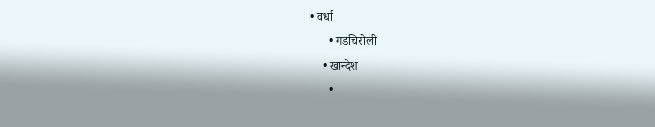• वर्धा
      • गडचिरोली
    • खान्देश
      •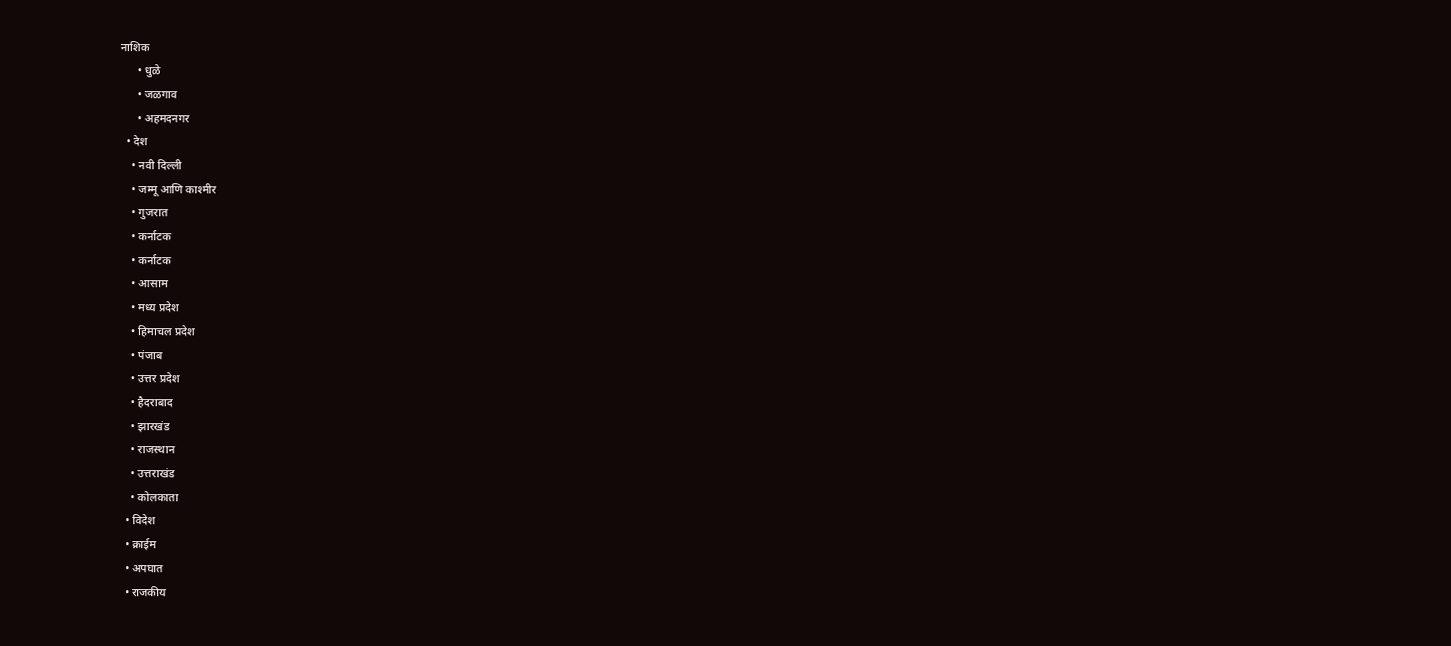नाशिक
      • धुळे
      • जळगाव
      • अहमदनगर
  • देश
    • नवी दिल्ली
    • जम्मू आणि काश्मीर
    • गुजरात
    • कर्नाटक
    • कर्नाटक
    • आसाम
    • मध्य प्रदेश
    • हिमाचल प्रदेश
    • पंजाब
    • उत्तर प्रदेश
    • हैदराबाद
    • झारखंड
    • राजस्थान
    • उत्तराखंड
    • कोलकाता
  • विदेश
  • क्राईम
  • अपघात
  • राजकीय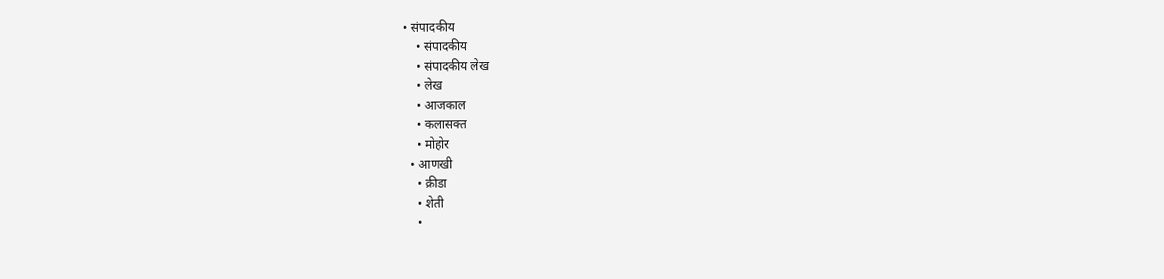• संपादकीय
    • संपादकीय
    • संपादकीय लेख
    • लेख
    • आजकाल
    • कलासक्त
    • मोहोर
  • आणखी
    • क्रीडा
    • शेती
    •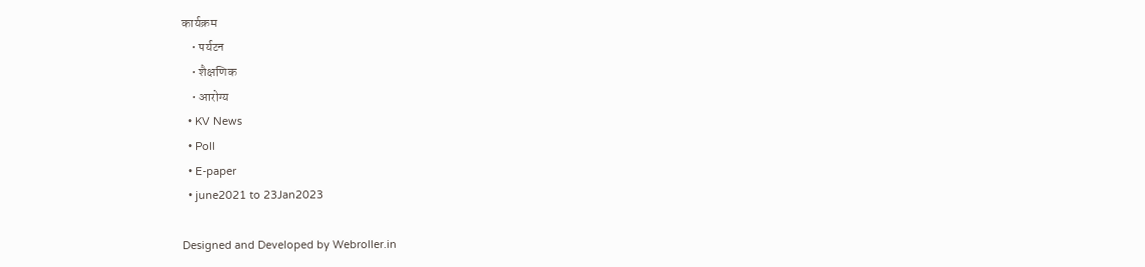कार्यक्रम
    • पर्यटन
    • शैक्षणिक
    • आरोग्य
  • KV News
  • Poll
  • E-paper
  • june2021 to 23Jan2023

Designed and Developed by Webroller.in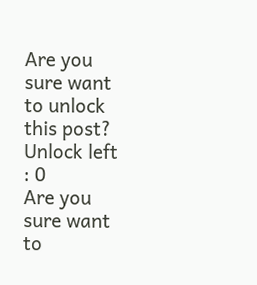Are you sure want to unlock this post?
Unlock left : 0
Are you sure want to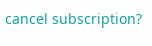cancel subscription?